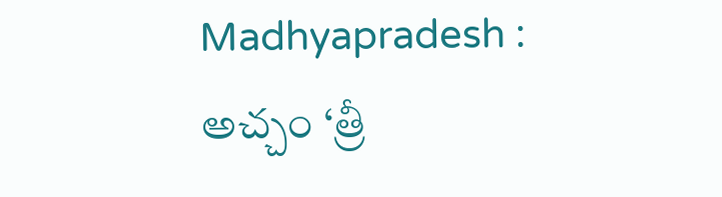Madhyapradesh : అచ్చం ‘త్రీ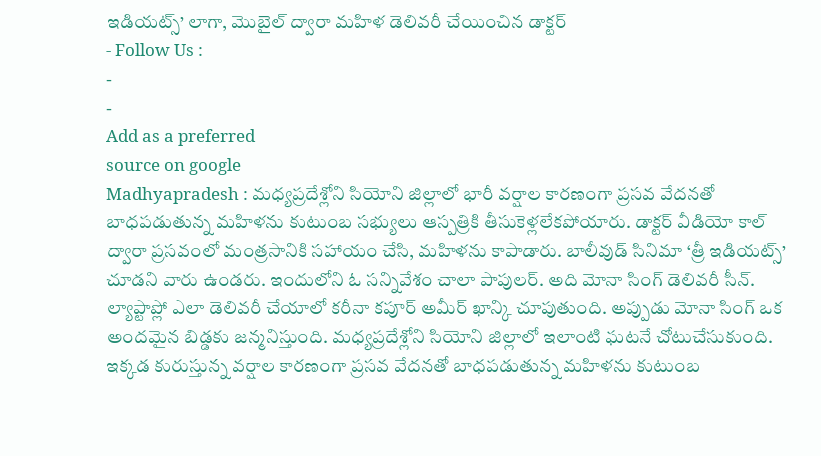ఇడియట్స్’ లాగా, మొబైల్ ద్వారా మహిళ డెలివరీ చేయించిన డాక్టర్
- Follow Us :
-
-
Add as a preferred
source on google
Madhyapradesh : మధ్యప్రదేశ్లోని సియోని జిల్లాలో భారీ వర్షాల కారణంగా ప్రసవ వేదనతో బాధపడుతున్న మహిళను కుటుంబ సభ్యులు ఆస్పత్రికి తీసుకెళ్లలేకపోయారు. డాక్టర్ వీడియో కాల్ ద్వారా ప్రసవంలో మంత్రసానికి సహాయం చేసి, మహిళను కాపాడారు. బాలీవుడ్ సినిమా ‘త్రీ ఇడియట్స్’ చూడని వారు ఉండరు. ఇందులోని ఓ సన్నివేశం చాలా పాపులర్. అది మోనా సింగ్ డెలివరీ సీన్. ల్యాప్టాప్లో ఎలా డెలివరీ చేయాలో కరీనా కపూర్ అమీర్ ఖాన్కి చూపుతుంది. అప్పుడు మోనా సింగ్ ఒక అందమైన బిడ్డకు జన్మనిస్తుంది. మధ్యప్రదేశ్లోని సియోని జిల్లాలో ఇలాంటి ఘటనే చోటుచేసుకుంది. ఇక్కడ కురుస్తున్న వర్షాల కారణంగా ప్రసవ వేదనతో బాధపడుతున్న మహిళను కుటుంబ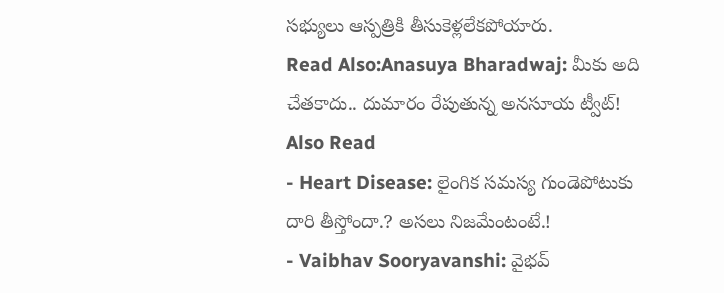సభ్యులు ఆస్పత్రికి తీసుకెళ్లలేకపోయారు.
Read Also:Anasuya Bharadwaj: మీకు అది చేతకాదు.. దుమారం రేపుతున్న అనసూయ ట్వీట్!
Also Read
- Heart Disease: లైంగిక సమస్య గుండెపోటుకు దారి తీస్తోందా.? అసలు నిజమేంటంటే.!
- Vaibhav Sooryavanshi: వైభవ్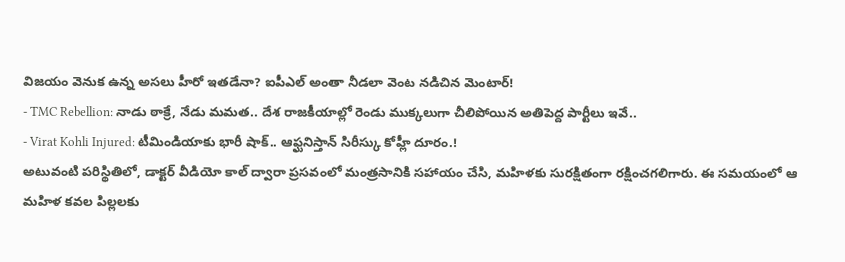విజయం వెనుక ఉన్న అసలు హీరో ఇతడేనా? ఐపీఎల్ అంతా నీడలా వెంట నడిచిన మెంటార్!
- TMC Rebellion: నాడు ఠాక్రే, నేడు మమత.. దేశ రాజకీయాల్లో రెండు ముక్కలుగా చీలిపోయిన అతిపెద్ద పార్టీలు ఇవే..
- Virat Kohli Injured: టీమిండియాకు భారీ షాక్.. ఆఫ్ఘనిస్తాన్ సిరీస్కు కోహ్లీ దూరం.!
అటువంటి పరిస్థితిలో, డాక్టర్ వీడియో కాల్ ద్వారా ప్రసవంలో మంత్రసానికి సహాయం చేసి, మహిళకు సురక్షితంగా రక్షించగలిగారు. ఈ సమయంలో ఆ మహిళ కవల పిల్లలకు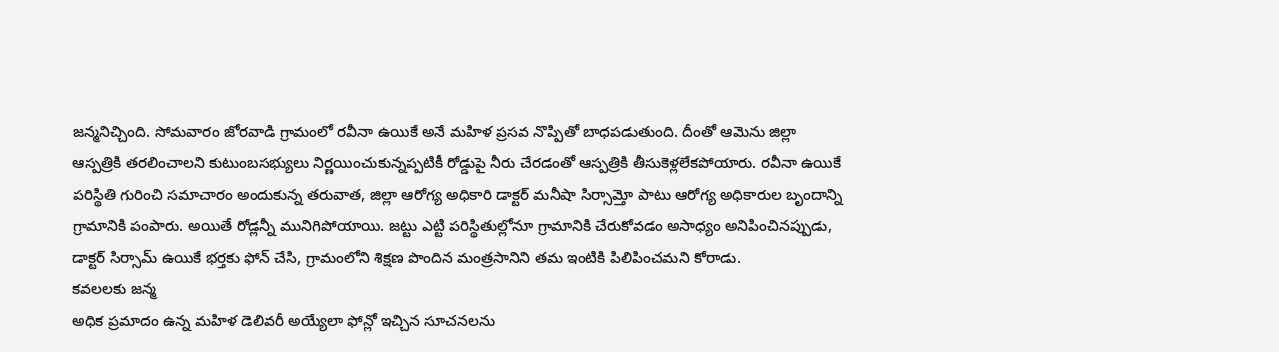జన్మనిచ్చింది. సోమవారం జోరవాడి గ్రామంలో రవీనా ఉయికే అనే మహిళ ప్రసవ నొప్పితో బాధపడుతుంది. దీంతో ఆమెను జిల్లా ఆస్పత్రికి తరలించాలని కుటుంబసభ్యులు నిర్ణయించుకున్నప్పటికీ రోడ్డుపై నీరు చేరడంతో ఆస్పత్రికి తీసుకెళ్లలేకపోయారు. రవీనా ఉయికే పరిస్థితి గురించి సమాచారం అందుకున్న తరువాత, జిల్లా ఆరోగ్య అధికారి డాక్టర్ మనీషా సిర్సామ్తో పాటు ఆరోగ్య అధికారుల బృందాన్ని గ్రామానికి పంపారు. అయితే రోడ్లన్నీ మునిగిపోయాయి. జట్టు ఎట్టి పరిస్థితుల్లోనూ గ్రామానికి చేరుకోవడం అసాధ్యం అనిపించినప్పుడు, డాక్టర్ సిర్సామ్ ఉయికే భర్తకు ఫోన్ చేసి, గ్రామంలోని శిక్షణ పొందిన మంత్రసానిని తమ ఇంటికి పిలిపించమని కోరాడు.
కవలలకు జన్మ
అధిక ప్రమాదం ఉన్న మహిళ డెలివరీ అయ్యేలా ఫోన్లో ఇచ్చిన సూచనలను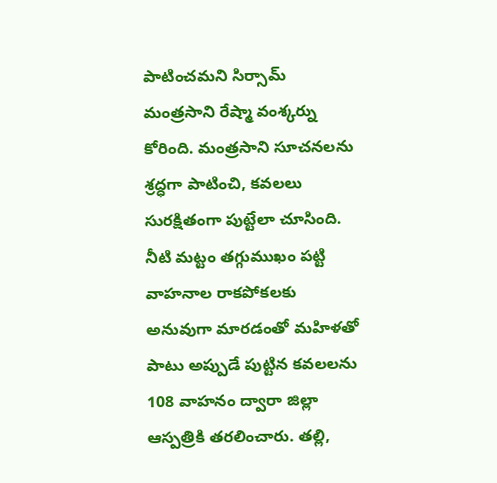పాటించమని సిర్సామ్ మంత్రసాని రేష్మా వంశ్కర్ను కోరింది. మంత్రసాని సూచనలను శ్రద్ధగా పాటించి, కవలలు సురక్షితంగా పుట్టేలా చూసింది. నీటి మట్టం తగ్గుముఖం పట్టి వాహనాల రాకపోకలకు అనువుగా మారడంతో మహిళతో పాటు అప్పుడే పుట్టిన కవలలను 108 వాహనం ద్వారా జిల్లా ఆస్పత్రికి తరలించారు. తల్లి,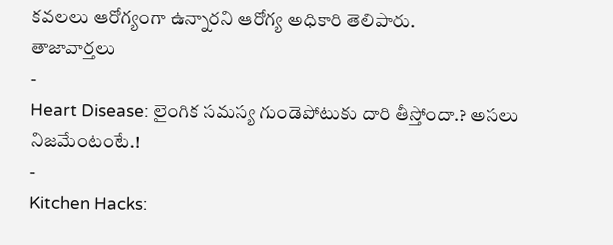కవలలు ఆరోగ్యంగా ఉన్నారని ఆరోగ్య అధికారి తెలిపారు.
తాజావార్తలు
-
Heart Disease: లైంగిక సమస్య గుండెపోటుకు దారి తీస్తోందా.? అసలు నిజమేంటంటే.!
-
Kitchen Hacks: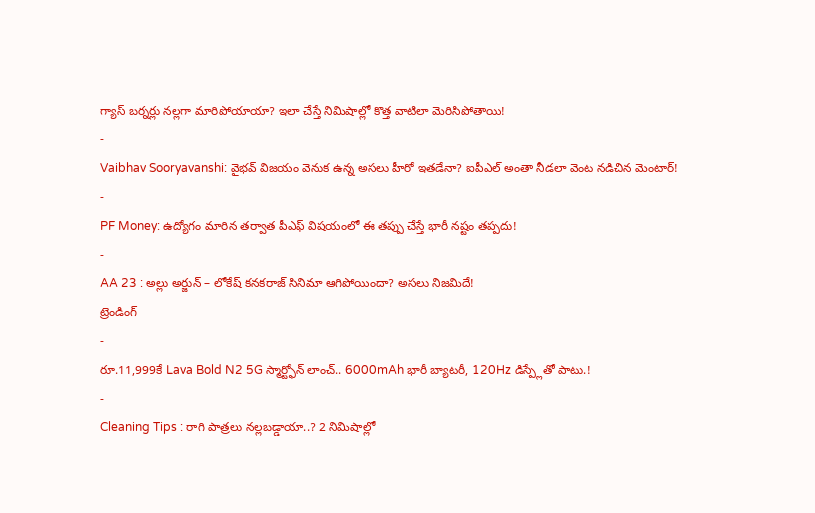గ్యాస్ బర్నర్లు నల్లగా మారిపోయాయా? ఇలా చేస్తే నిమిషాల్లో కొత్త వాటిలా మెరిసిపోతాయి!
-
Vaibhav Sooryavanshi: వైభవ్ విజయం వెనుక ఉన్న అసలు హీరో ఇతడేనా? ఐపీఎల్ అంతా నీడలా వెంట నడిచిన మెంటార్!
-
PF Money: ఉద్యోగం మారిన తర్వాత పీఎఫ్ విషయంలో ఈ తప్పు చేస్తే భారీ నష్టం తప్పదు!
-
AA 23 : అల్లు అర్జున్ – లోకేష్ కనకరాజ్ సినిమా ఆగిపోయిందా? అసలు నిజమిదే!
ట్రెండింగ్
-
రూ.11,999కే Lava Bold N2 5G స్మార్ట్ఫోన్ లాంచ్.. 6000mAh భారీ బ్యాటరీ, 120Hz డిస్ప్లేతో పాటు.!
-
Cleaning Tips : రాగి పాత్రలు నల్లబడ్డాయా..? 2 నిమిషాల్లో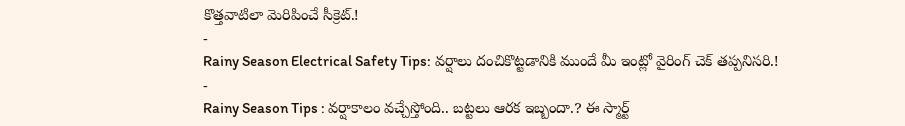కొత్తవాటిలా మెరిపించే సీక్రెట్.!
-
Rainy Season Electrical Safety Tips: వర్షాలు దంచికొట్టడానికి ముందే మీ ఇంట్లో వైరింగ్ చెక్ తప్పనిసరి.!
-
Rainy Season Tips : వర్షాకాలం వచ్చేస్తోంది.. బట్టలు ఆరక ఇబ్బందా.? ఈ స్మార్ట్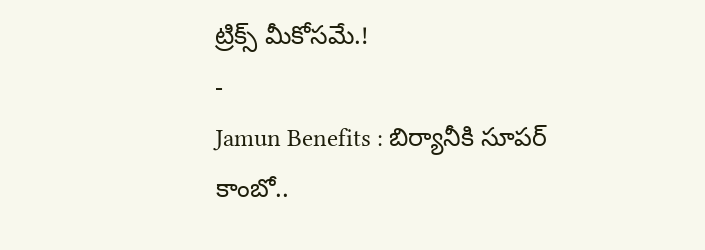ట్రిక్స్ మీకోసమే.!
-
Jamun Benefits : బిర్యానీకి సూపర్ కాంబో..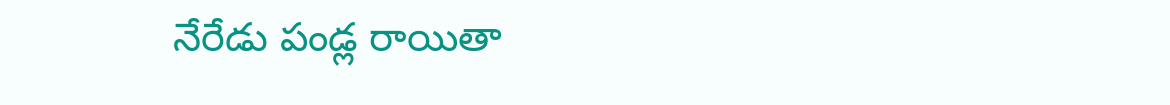నేరేడు పండ్ల రాయితా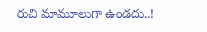రుచి మామూలుగా ఉండదు..!